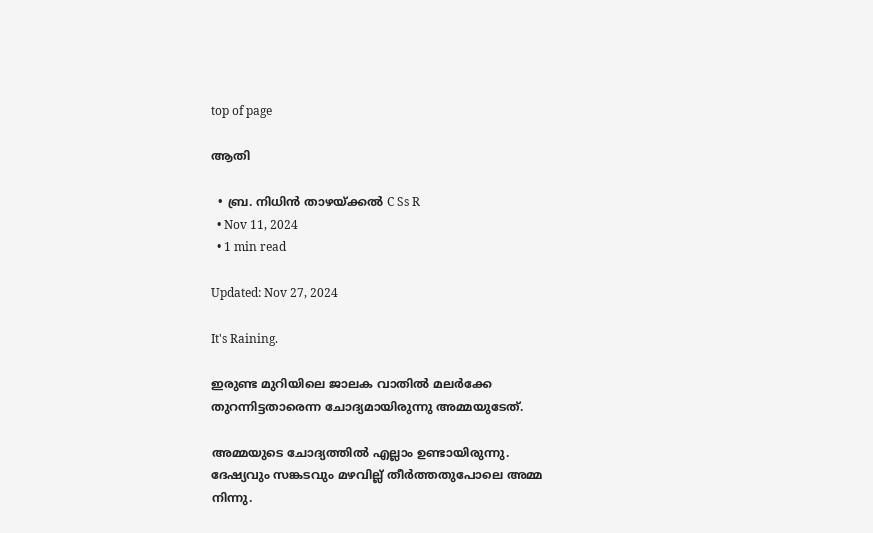top of page

ആതി

  • ബ്ര. നിധിന്‍ താഴയ്ക്കല്‍ C Ss R
  • Nov 11, 2024
  • 1 min read

Updated: Nov 27, 2024

It's Raining.

ഇരുണ്ട മുറിയിലെ ജാലക വാതില്‍ മലര്‍ക്കേ തുറന്നിട്ടതാരെന്ന ചോദ്യമായിരുന്നു അമ്മയുടേത്.

അമ്മയുടെ ചോദ്യത്തില്‍ എല്ലാം ഉണ്ടായിരുന്നു. ദേഷ്യവും സങ്കടവും മഴവില്ല് തീര്‍ത്തതുപോലെ അമ്മ നിന്നു.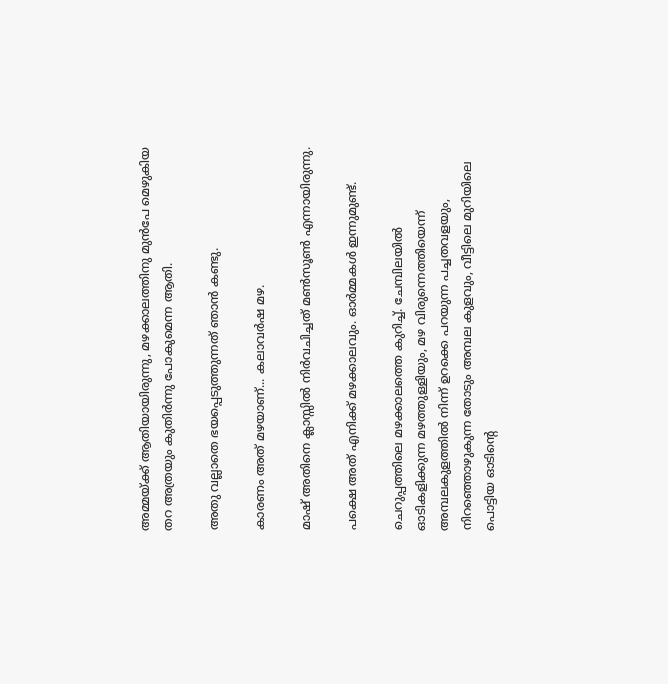അമ്മയ്ക്ക് ആതിയായിരുന്നു, മഴക്കാലത്തിനു മുന്‍പേ മെഴുകിയ തറ അത്രയും കുതിര്‍ന്നു പോകുമെന്ന ആതി.

അതു വല്ലാതെ ഭയപ്പെടുത്തുന്നത് ഞാന്‍ കണ്ടു.

കാരണം അത് മഴയാണ്... കലാവര്‍ഷ മഴ.

മാഷ് അതിനെ ക്ലാസ്സില്‍ നിര്‍വചിച്ചത് മണ്‍സൂണ്‍ എന്നായിരുന്നു.

പക്ഷെ അത് എനിക്ക് മഴക്കാലവും. ഓര്‍മ്മകള്‍ ഇന്നുമുണ്ട്.

ചെറുപ്പത്തിലെ മഴക്കാലത്തെ കുറിച്ച്. ചേമ്പിലയില്‍ ഓടികളിക്കുന്ന മഴത്തുള്ളിയും, മഴ വിരുന്നെത്തിയെന്ന് അമ്പലകുളത്തില്‍ നിന്ന് ഉറക്കെ പറയുന്ന പച്ചതവളയും, നിറഞ്ഞൊഴുകുന്ന തോടും അമ്പല കുളവും, വീട്ടിലെ മുറിയിലെ പൊട്ടിയ ഓടിന്‍റെ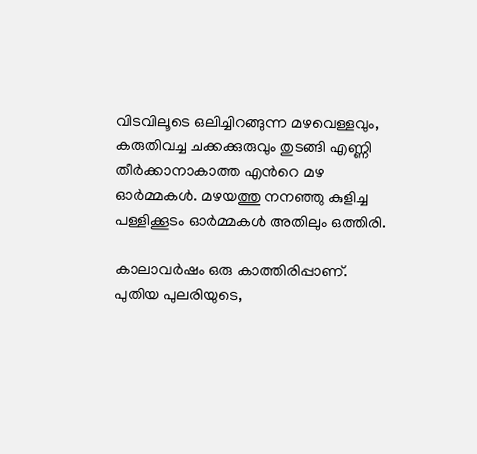വിടവിലൂടെ ഒലിച്ചിറങ്ങുന്ന മഴവെള്ളവും, കരുതിവച്ച ചക്കക്കുരുവും തുടങ്ങി എണ്ണി തീര്‍ക്കാനാകാത്ത എന്‍റെ മഴ ഓര്‍മ്മകള്‍. മഴയത്തു നനഞ്ഞു കുളിച്ച പള്ളിക്കൂടം ഓര്‍മ്മകള്‍ അതിലും ഒത്തിരി.

കാലാവര്‍ഷം ഒരു കാത്തിരിപ്പാണ്. പുതിയ പുലരിയുടെ,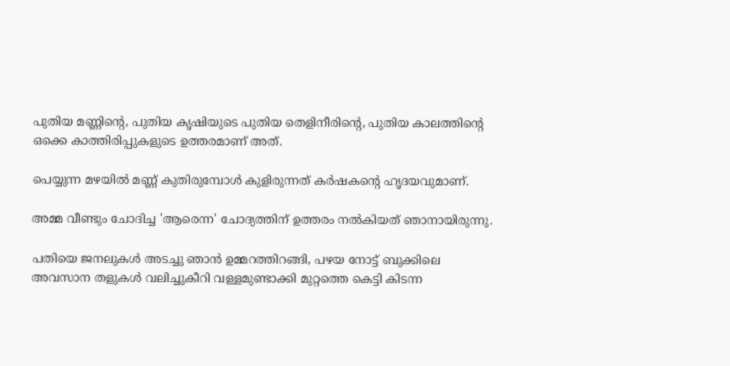പുതിയ മണ്ണിന്‍റെ, പുതിയ കൃഷിയുടെ പുതിയ തെളിനീരിന്‍റെ, പുതിയ കാലത്തിന്‍റെ ഒക്കെ കാത്തിരിപ്പുകളുടെ ഉത്തരമാണ് അത്.

പെയ്യുന്ന മഴയില്‍ മണ്ണ് കുതിരുമ്പോള്‍ കുളിരുന്നത് കര്‍ഷകന്‍റെ ഹൃദയവുമാണ്.

അമ്മ വീണ്ടും ചോദിച്ച 'ആരെന്ന' ചോദ്യത്തിന് ഉത്തരം നല്‍കിയത് ഞാനായിരുന്നു.

പതിയെ ജനലുകള്‍ അടച്ചു ഞാന്‍ ഉമ്മറത്തിറങ്ങി, പഴയ നോട്ട് ബുക്കിലെ അവസാന തളുകള്‍ വലിച്ചുകീറി വള്ളമുണ്ടാക്കി മുറ്റത്തെ കെട്ടി കിടന്ന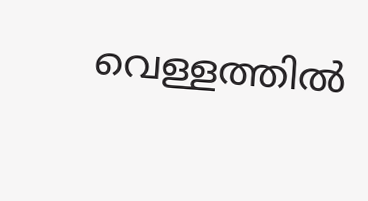വെള്ളത്തില്‍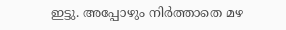ഇട്ടു. അപ്പോഴും നിര്‍ത്താതെ മഴ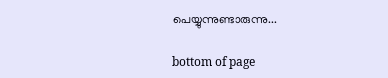പെയ്യുന്നുണ്ടാരുന്നു...

bottom of page